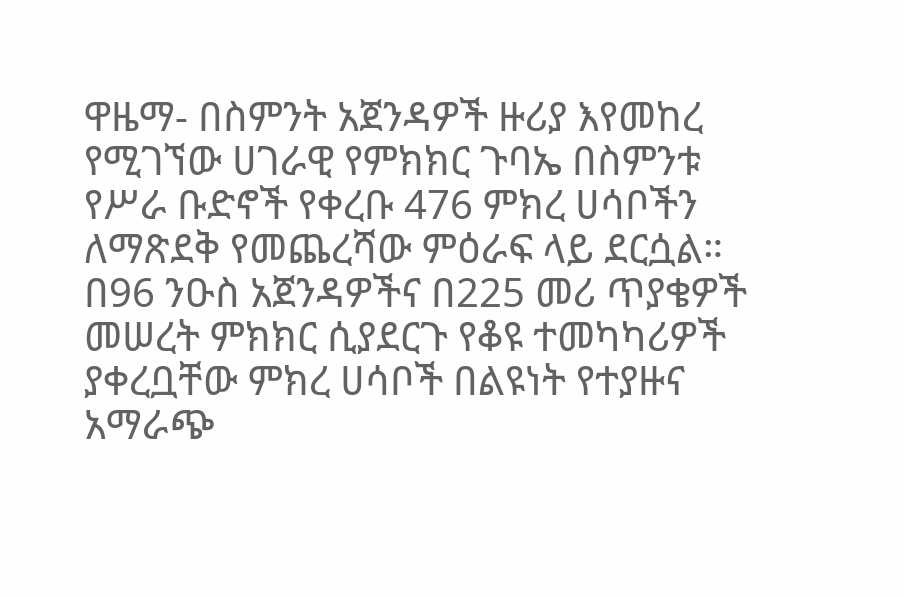ዋዜማ- በስምንት አጀንዳዎች ዙሪያ እየመከረ የሚገኘው ሀገራዊ የምክክር ጉባኤ በስምንቱ የሥራ ቡድኖች የቀረቡ 476 ምክረ ሀሳቦችን ለማጽደቅ የመጨረሻው ምዕራፍ ላይ ደርሷል። በ96 ንዑስ አጀንዳዎችና በ225 መሪ ጥያቄዎች መሠረት ምክክር ሲያደርጉ የቆዩ ተመካካሪዎች ያቀረቧቸው ምክረ ሀሳቦች በልዩነት የተያዙና አማራጭ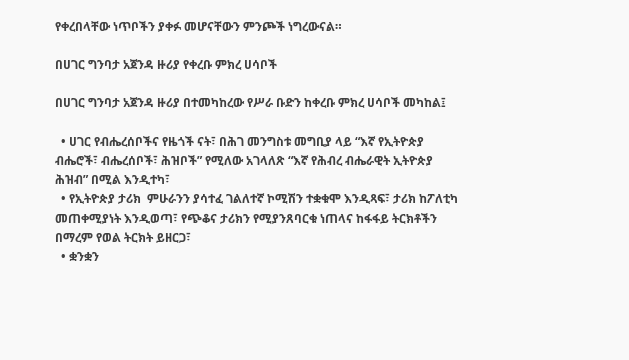የቀረበላቸው ነጥቦችን ያቀፉ መሆናቸውን ምንጮች ነግረውናል።

በሀገር ግንባታ አጀንዳ ዙሪያ የቀረቡ ምክረ ሀሳቦች

በሀገር ግንባታ አጀንዳ ዙሪያ በተመካከረው የሥራ ቡድን ከቀረቡ ምክረ ሀሳቦች መካከል፤

  • ሀገር የብሔረሰቦችና የዜጎች ናት፣ በሕገ መንግስቱ መግቢያ ላይ “እኛ የኢትዮጵያ ብሔሮች፣ ብሔረሰቦች፣ ሕዝቦች” የሚለው አገላለጽ “እኛ የሕብረ ብሔራዊት ኢትዮጵያ ሕዝብ” በሚል እንዲተካ፣
  • የኢትዮጵያ ታሪክ  ምሁራንን ያሳተፈ ገልለተኛ ኮሚሽን ተቋቁሞ እንዲጻፍ፣ ታሪክ ከፖለቲካ መጠቀሚያነት እንዲወጣ፣ የጭቆና ታሪክን የሚያንጸባርቁ ነጠላና ከፋፋይ ትርክቶችን በማረም የወል ትርክት ይዘርጋ፣
  • ቋንቋን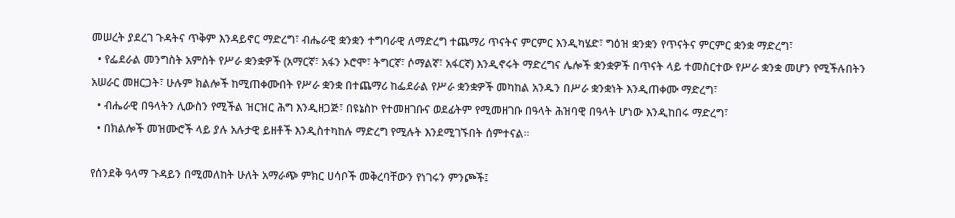መሠረት ያደረገ ጉዳትና ጥቅም እንዳይኖር ማድረግ፣ ብሔራዊ ቋንቋን ተግባራዊ ለማድረግ ተጨማሪ ጥናትና ምርምር እንዲካሄድ፣ ግዕዝ ቋንቋን የጥናትና ምርምር ቋንቋ ማድረግ፣
  • የፌደራል መንግስት አምስት የሥራ ቋንቋዎች (አማርኛ፣ አፋን ኦሮሞ፣ ትግርኛ፣ ሶማልኛ፣ አፋርኛ) እንዲኖሩት ማድረግና ሌሎች ቋንቋዎች በጥናት ላይ ተመስርተው የሥራ ቋንቋ መሆን የሚችሉበትን አሠራር መዘርጋት፣ ሁሉም ክልሎች ከሚጠቀሙበት የሥራ ቋንቋ በተጨማሪ ከፌደራል የሥራ ቋንቋዎች መካከል አንዱን በሥራ ቋንቋነት እንዲጠቀሙ ማድረግ፣
  • ብሔራዊ በዓላትን ሊውስን የሚችል ዝርዝር ሕግ እንዲዘጋጅ፣ በዩኔስኮ የተመዘገቡና ወደፊትም የሚመዘገቡ በዓላት ሕዝባዊ በዓላት ሆነው እንዲከበሩ ማድረግ፣
  • በክልሎች መዝሙሮች ላይ ያሉ አሉታዊ ይዘቶች እንዲስተካከሉ ማድረግ የሚሉት እንደሚገኙበት ሰምተናል።

የሰንደቅ ዓላማ ጉዳይን በሚመለከት ሁለት አማራጭ ምክር ሀሳቦች መቅረባቸውን የነገሩን ምንጮች፤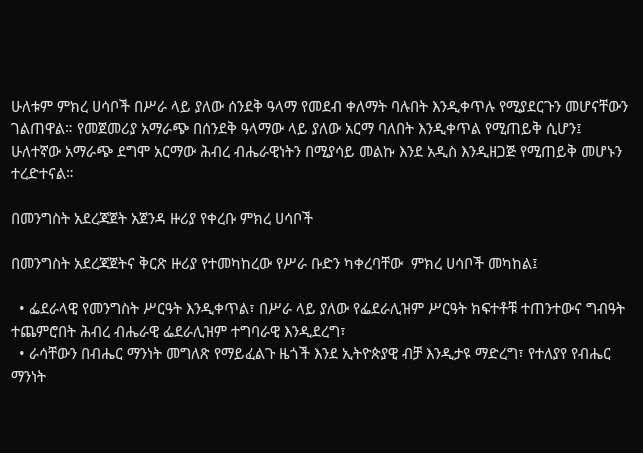ሁለቱም ምክረ ሀሳቦች በሥራ ላይ ያለው ሰንደቅ ዓላማ የመደብ ቀለማት ባሉበት እንዲቀጥሉ የሚያደርጉን መሆናቸውን ገልጠዋል። የመጀመሪያ አማራጭ በሰንደቅ ዓላማው ላይ ያለው አርማ ባለበት እንዲቀጥል የሚጠይቅ ሲሆን፤ ሁለተኛው አማራጭ ደግሞ አርማው ሕብረ ብሔራዊነትን በሚያሳይ መልኩ እንደ አዲስ እንዲዘጋጅ የሚጠይቅ መሆኑን ተረድተናል።

በመንግስት አደረጃጀት አጀንዳ ዙሪያ የቀረቡ ምክረ ሀሳቦች

በመንግስት አደረጃጀትና ቅርጽ ዙሪያ የተመካከረው የሥራ ቡድን ካቀረባቸው  ምክረ ሀሳቦች መካከል፤

  • ፌደራላዊ የመንግስት ሥርዓት እንዲቀጥል፣ በሥራ ላይ ያለው የፌደራሊዝም ሥርዓት ክፍተቶቹ ተጠንተውና ግብዓት ተጨምሮበት ሕብረ ብሔራዊ ፌደራሊዝም ተግባራዊ እንዲደረግ፣
  • ራሳቸውን በብሔር ማንነት መግለጽ የማይፈልጉ ዜጎች እንደ ኢትዮጵያዊ ብቻ እንዲታዩ ማድረግ፣ የተለያየ የብሔር ማንነት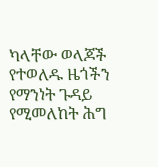ካላቸው ወላጆች የተወለዱ ዜጎችን የማንነት ጉዳይ የሚመለከት ሕግ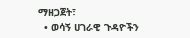ማዘጋጀት፣
  • ወሳኝ ሀገራዊ ጉዳዮችን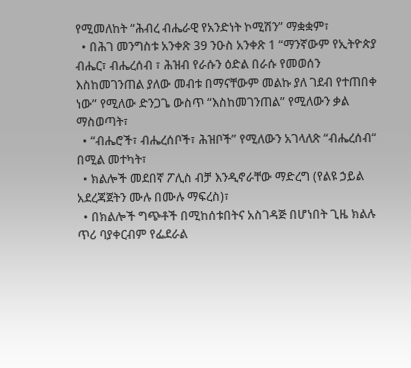የሚመለከት “ሕብረ ብሔራዊ የአንድነት ኮሚሽን” ማቋቋም፣
  • በሕገ መንግስቱ አንቀጽ 39 ንዑስ አንቀጽ 1 “ማንኛውም የኢትዮጵያ ብሔር፣ ብሔረሰብ ፣ ሕዝብ የራሱን ዕድል በራሱ የመወሰን እስከመገንጠል ያለው መብቱ በማናቸውም መልኩ ያለ ገደብ የተጠበቀ ነው” የሚለው ድንጋጌ ውስጥ “እስከመገንጠል” የሚለውን ቃል ማስወጣት፣
  • “ብሔሮች፣ ብሔረሰቦች፣ ሕዝቦች” የሚለውን አገላለጽ “ብሔረሰብ“ በሚል መተካት፣
  • ክልሎች መደበኛ ፖሊስ ብቻ እንዲኖራቸው ማድረግ (የልዩ ኃይል አደረጃጀትን ሙሉ በሙሉ ማፍረስ)፣
  • በክልሎች ግጭቶች በሚከሰቱበትና አስገዳጅ በሆነበት ጊዜ ክልሉ ጥሪ ባያቀርብም የፌደራል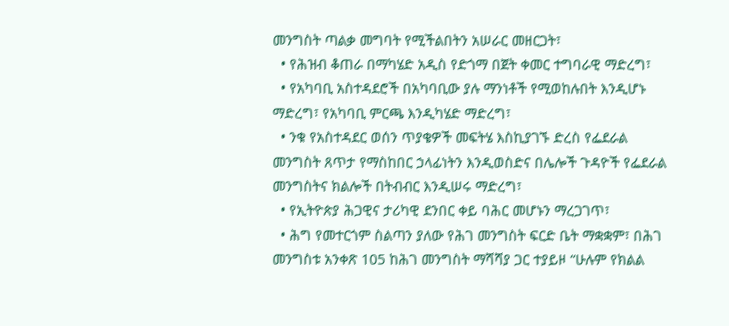መንግስት ጣልቃ መግባት የሚችልበትን አሠራር መዘርጋት፣
  • የሕዝብ ቆጠራ በማካሄድ አዲስ የድጎማ በጀት ቀመር ተግባራዊ ማድረግ፣
  • የአካባቢ አስተዳደሮች በአካባቢው ያሉ ማንነቶች የሚወከሉበት እንዲሆኑ ማድረግ፣ የአካባቢ ምርጫ እንዲካሄድ ማድረግ፣
  • ንቁ የአስተዳደር ወሰን ጥያቄዎች መፍትሄ እስኪያገኙ ድረስ የፌደራል መንግስት ጸጥታ የማስከበር ኃላፊነትን እንዲወስድና በሌሎች ጉዳዮች የፌደራል መንግስትና ክልሎች በትብብር እንዲሠሩ ማድረግ፣
  • የኢትዮጵያ ሕጋዊና ታሪካዊ ደንበር ቀይ ባሕር መሆኑን ማረጋገጥ፣
  • ሕግ የመተርጎም ስልጣን ያለው የሕገ መንግስት ፍርድ ቤት ማቋቋም፣ በሕገ መንግስቱ አንቀጽ 105 ከሕገ መንግስት ማሻሻያ ጋር ተያይዞ “ሁሉም የክልል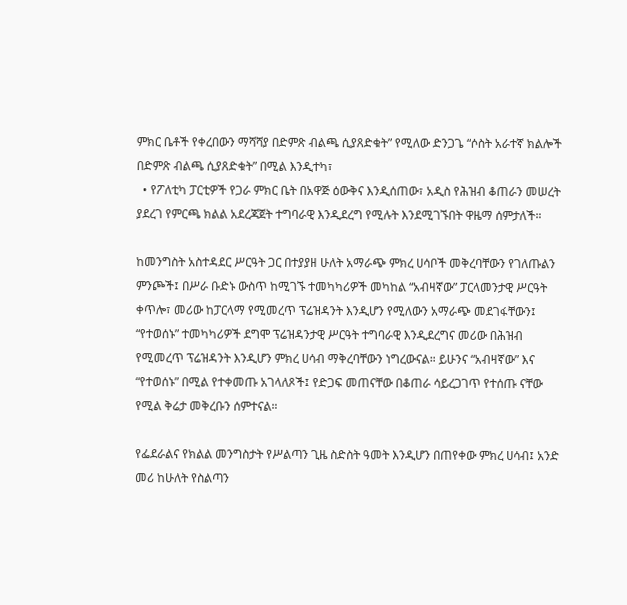ምክር ቤቶች የቀረበውን ማሻሻያ በድምጽ ብልጫ ሲያጸድቁት” የሚለው ድንጋጌ “ሶስት አራተኛ ክልሎች በድምጽ ብልጫ ሲያጸድቁት” በሚል እንዲተካ፣
  • የፖለቲካ ፓርቲዎች የጋራ ምክር ቤት በአዋጅ ዕውቅና እንዲሰጠው፣ አዲስ የሕዝብ ቆጠራን መሠረት ያደረገ የምርጫ ክልል አደረጃጀት ተግባራዊ እንዲደረግ የሚሉት እንደሚገኙበት ዋዜማ ሰምታለች።

ከመንግስት አስተዳደር ሥርዓት ጋር በተያያዘ ሁለት አማራጭ ምክረ ሀሳቦች መቅረባቸውን የገለጡልን ምንጮች፤ በሥራ ቡድኑ ውስጥ ከሚገኙ ተመካካሪዎች መካከል “አብዛኛው” ፓርላመንታዊ ሥርዓት ቀጥሎ፣ መሪው ከፓርላማ የሚመረጥ ፕሬዝዳንት እንዲሆን የሚለውን አማራጭ መደገፋቸውን፤ “የተወሰኑ” ተመካካሪዎች ደግሞ ፕሬዝዳንታዊ ሥርዓት ተግባራዊ እንዲደረግና መሪው በሕዝብ የሚመረጥ ፕሬዝዳንት እንዲሆን ምክረ ሀሳብ ማቅረባቸውን ነግረውናል። ይሁንና “አብዛኛው” እና “የተወሰኑ” በሚል የተቀመጡ አገላለጾች፤ የድጋፍ መጠናቸው በቆጠራ ሳይረጋገጥ የተሰጡ ናቸው የሚል ቅሬታ መቅረቡን ሰምተናል።

የፌደራልና የክልል መንግስታት የሥልጣን ጊዜ ስድስት ዓመት እንዲሆን በጠየቀው ምክረ ሀሳብ፤ አንድ መሪ ከሁለት የስልጣን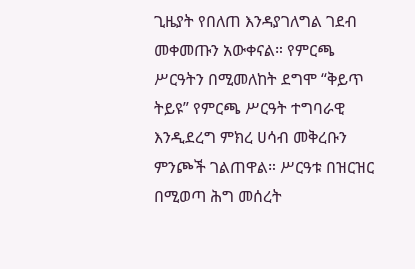ጊዜያት የበለጠ እንዳያገለግል ገደብ መቀመጡን አውቀናል። የምርጫ ሥርዓትን በሚመለከት ደግሞ “ቅይጥ ትይዩ” የምርጫ ሥርዓት ተግባራዊ እንዲደረግ ምክረ ሀሳብ መቅረቡን ምንጮች ገልጠዋል። ሥርዓቱ በዝርዝር በሚወጣ ሕግ መሰረት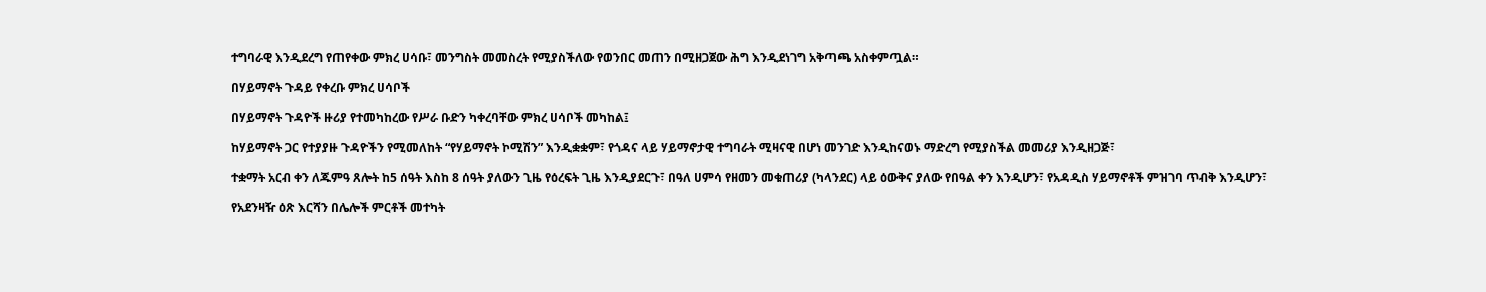ተግባራዊ እንዲደረግ የጠየቀው ምክረ ሀሳቡ፣ መንግስት መመስረት የሚያስችለው የወንበር መጠን በሚዘጋጀው ሕግ እንዲደነገግ አቅጣጫ አስቀምጧል።

በሃይማኖት ጉዳይ የቀረቡ ምክረ ሀሳቦች

በሃይማኖት ጉዳዮች ዙሪያ የተመካከረው የሥራ ቡድን ካቀረባቸው ምክረ ሀሳቦች መካከል፤

ከሃይማኖት ጋር የተያያዙ ጉዳዮችን የሚመለከት “የሃይማኖት ኮሚሽን” እንዲቋቋም፣ የጎዳና ላይ ሃይማኖታዊ ተግባራት ሚዛናዊ በሆነ መንገድ እንዲከናወኑ ማድረግ የሚያስችል መመሪያ እንዲዘጋጅ፣

ተቋማት አርብ ቀን ለጁምዓ ጸሎት ከ5 ሰዓት እስከ 8 ሰዓት ያለውን ጊዜ የዕረፍት ጊዜ እንዲያደርጉ፣ በዓለ ሀምሳ የዘመን መቁጠሪያ (ካላንደር) ላይ ዕውቅና ያለው የበዓል ቀን እንዲሆን፣ የአዳዲስ ሃይማኖቶች ምዝገባ ጥብቅ እንዲሆን፣

የአደንዛዥ ዕጽ እርሻን በሌሎች ምርቶች መተካት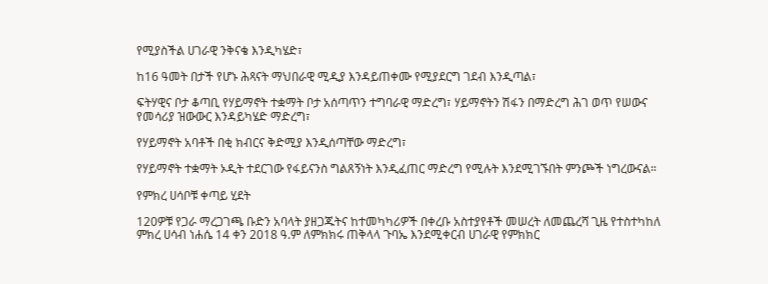የሚያስችል ሀገራዊ ንቅናቄ እንዲካሄድ፣

ከ16 ዓመት በታች የሆኑ ሕጻናት ማህበራዊ ሚዲያ እንዳይጠቀሙ የሚያደርግ ገደብ እንዲጣል፣

ፍትሃዊና ቦታ ቆጣቢ የሃይማኖት ተቋማት ቦታ አሰጣጥን ተግባራዊ ማድረግ፣ ሃይማኖትን ሽፋን በማድረግ ሕገ ወጥ የሠውና የመሳሪያ ዝውውር እንዳይካሄድ ማድረግ፣

የሃይማኖት አባቶች በቂ ክብርና ቅድሚያ እንዲሰጣቸው ማድረግ፣

የሃይማኖት ተቋማት ኦዲት ተደርገው የፋይናንስ ግልጸኝነት እንዲፈጠር ማድረግ የሚሉት እንደሚገኙበት ምንጮች ነግረውናል።

የምክረ ሀሳቦቹ ቀጣይ ሂደት

120ዎቹ የጋራ ማረጋገጫ ቡድን አባላት ያዘጋጁትና ከተመካካሪዎች በቀረቡ አስተያየቶች መሠረት ለመጨረሻ ጊዜ የተስተካከለ ምክረ ሀሳብ ነሐሴ 14 ቀን 2018 ዓ.ም ለምክክሩ ጠቅላላ ጉባኤ እንደሚቀርብ ሀገራዊ የምክክር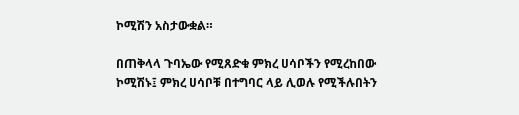ኮሚሽን አስታውቋል።

በጠቅላላ ጉባኤው የሚጸድቁ ምክረ ሀሳቦችን የሚረከበው ኮሚሽኑ፤ ምክረ ሀሳቦቹ በተግባር ላይ ሊወሉ የሚችሉበትን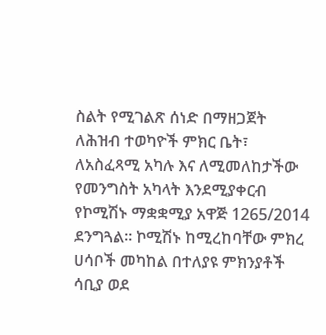ስልት የሚገልጽ ሰነድ በማዘጋጀት ለሕዝብ ተወካዮች ምክር ቤት፣ ለአስፈጻሚ አካሉ እና ለሚመለከታችው የመንግስት አካላት እንደሚያቀርብ የኮሚሽኑ ማቋቋሚያ አዋጅ 1265/2014 ደንግጓል። ኮሚሽኑ ከሚረከባቸው ምክረ ሀሳቦች መካከል በተለያዩ ምክንያቶች ሳቢያ ወደ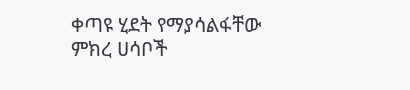ቀጣዩ ሂደት የማያሳልፋቸው ምክረ ሀሳቦች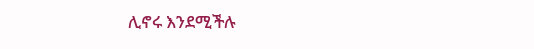ሊኖሩ እንደሚችሉ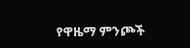የዋዜማ ምንጮች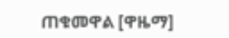ጠቁመዋል [ዋዜማ]